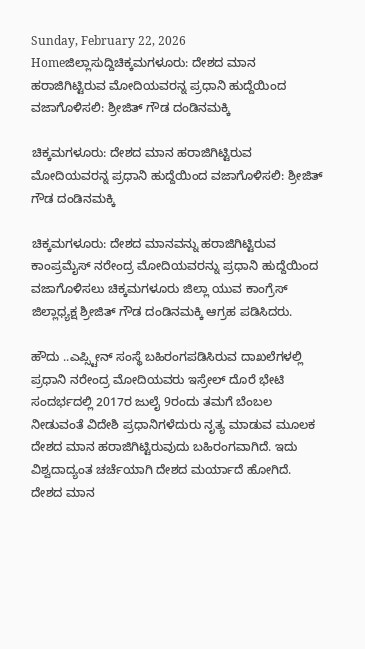Sunday, February 22, 2026
Homeಜಿಲ್ಲಾಸುದ್ದಿಚಿಕ್ಕಮಗಳೂರು: ದೇಶದ ಮಾನ ಹರಾಜಿಗಿಟ್ಟಿರುವ ಮೋದಿಯವರನ್ನ ಪ್ರಧಾನಿ ಹುದ್ದೆಯಿಂದ ವಜಾಗೊಳಿಸಲಿ: ಶ್ರೀಜಿತ್ ಗೌಡ ದಂಡಿನಮಕ್ಕಿ

ಚಿಕ್ಕಮಗಳೂರು: ದೇಶದ ಮಾನ ಹರಾಜಿಗಿಟ್ಟಿರುವ ಮೋದಿಯವರನ್ನ ಪ್ರಧಾನಿ ಹುದ್ದೆಯಿಂದ ವಜಾಗೊಳಿಸಲಿ: ಶ್ರೀಜಿತ್ ಗೌಡ ದಂಡಿನಮಕ್ಕಿ

ಚಿಕ್ಕಮಗಳೂರು: ದೇಶದ ಮಾನವನ್ನು ಹರಾಜಿಗಿಟ್ಟಿರುವ ಕಾಂಪ್ರಮೈಸ್ ನರೇಂದ್ರ ಮೋದಿಯವರನ್ನು ಪ್ರಧಾನಿ ಹುದ್ದೆಯಿಂದ ವಜಾಗೊಳಿಸಲು ಚಿಕ್ಕಮಗಳೂರು ಜಿಲ್ಲಾ ಯುವ ಕಾಂಗ್ರೆಸ್ ಜಿಲ್ಲಾಧ್ಯಕ್ಷ ಶ್ರೀಜಿತ್ ಗೌಡ ದಂಡಿನಮಕ್ಕಿ ಆಗ್ರಹ ಪಡಿಸಿದರು.

ಹೌದು ..ಎಪ್ಸ್ಟೀನ್ ಸಂಸ್ಥೆ ಬಹಿರಂಗಪಡಿಸಿರುವ ದಾಖಲೆಗಳಲ್ಲಿ ಪ್ರಧಾನಿ ನರೇಂದ್ರ ಮೋದಿಯವರು ಇಸ್ರೇಲ್ ದೊರೆ ಭೇಟಿ ಸಂದರ್ಭದಲ್ಲಿ 2017ರ ಜುಲೈ 9ರಂದು ತಮಗೆ ಬೆಂಬಲ ನೀಡುವಂತೆ ವಿದೇಶಿ ಪ್ರಧಾನಿಗಳೆದುರು ನೃತ್ಯ ಮಾಡುವ ಮೂಲಕ ದೇಶದ ಮಾನ ಹರಾಜಿಗಿಟ್ಟಿರುವುದು ಬಹಿರಂಗವಾಗಿದೆ. ಇದು ವಿಶ್ವದಾದ್ಯಂತ ಚರ್ಚೆಯಾಗಿ ದೇಶದ ಮರ್ಯಾದೆ ಹೋಗಿದೆ. ದೇಶದ ಮಾನ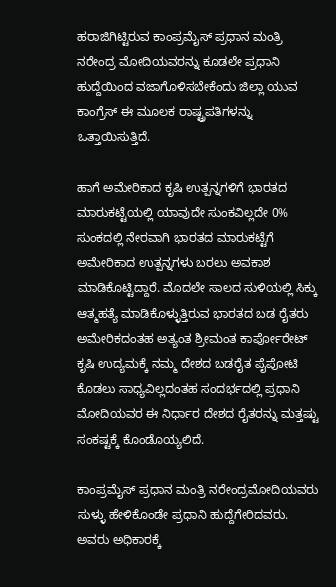ಹರಾಜಿಗಿಟ್ಟಿರುವ ಕಾಂಪ್ರಮೈಸ್ ಪ್ರಧಾನ ಮಂತ್ರಿ ನರೇಂದ್ರ ಮೋದಿಯವರನ್ನು ಕೂಡಲೇ ಪ್ರಧಾನಿ ಹುದ್ದೆಯಿಂದ ವಜಾಗೊಳಿಸಬೇಕೆಂದು ಜಿಲ್ಲಾ ಯುವ ಕಾಂಗ್ರೆಸ್ ಈ ಮೂಲಕ ರಾಷ್ಟ್ರಪತಿಗಳನ್ನು ಒತ್ತಾಯಿಸುತ್ತಿದೆ.

ಹಾಗೆ ಅಮೇರಿಕಾದ ಕೃಷಿ ಉತ್ಪನ್ನಗಳಿಗೆ ಭಾರತದ ಮಾರುಕಟ್ಟೆಯಲ್ಲಿ ಯಾವುದೇ ಸುಂಕವಿಲ್ಲದೇ 0% ಸುಂಕದಲ್ಲಿ ನೇರವಾಗಿ ಭಾರತದ ಮಾರುಕಟ್ಟೆಗೆ ಅಮೇರಿಕಾದ ಉತ್ಪನ್ನಗಳು ಬರಲು ಅವಕಾಶ ಮಾಡಿಕೊಟ್ಟಿದ್ದಾರೆ. ಮೊದಲೇ ಸಾಲದ ಸುಳಿಯಲ್ಲಿ ಸಿಕ್ಕು ಆತ್ಮಹತ್ಯೆ ಮಾಡಿಕೊಳ್ಳುತ್ತಿರುವ ಭಾರತದ ಬಡ ರೈತರು ಅಮೇರಿಕದಂತಹ ಅತ್ಯಂತ ಶ್ರೀಮಂತ ಕಾರ್ಪೋರೇಟ್ ಕೃಷಿ ಉದ್ಯಮಕ್ಕೆ ನಮ್ಮ ದೇಶದ ಬಡರೈತ ಪೈಪೋಟಿ ಕೊಡಲು ಸಾಧ್ಯವಿಲ್ಲದಂತಹ ಸಂದರ್ಭದಲ್ಲಿ ಪ್ರಧಾನಿ ಮೋದಿಯವರ ಈ ನಿರ್ಧಾರ ದೇಶದ ರೈತರನ್ನು ಮತ್ತಷ್ಟು ಸಂಕಷ್ಟಕ್ಕೆ ಕೊಂಡೊಯ್ಯಲಿದೆ.

ಕಾಂಪ್ರಮೈಸ್ ಪ್ರಧಾನ ಮಂತ್ರಿ ನರೇಂದ್ರಮೋದಿಯವರು ಸುಳ್ಳು ಹೇಳಿಕೊಂಡೇ ಪ್ರಧಾನಿ ಹುದ್ದೆಗೇರಿದವರು. ಅವರು ಅಧಿಕಾರಕ್ಕೆ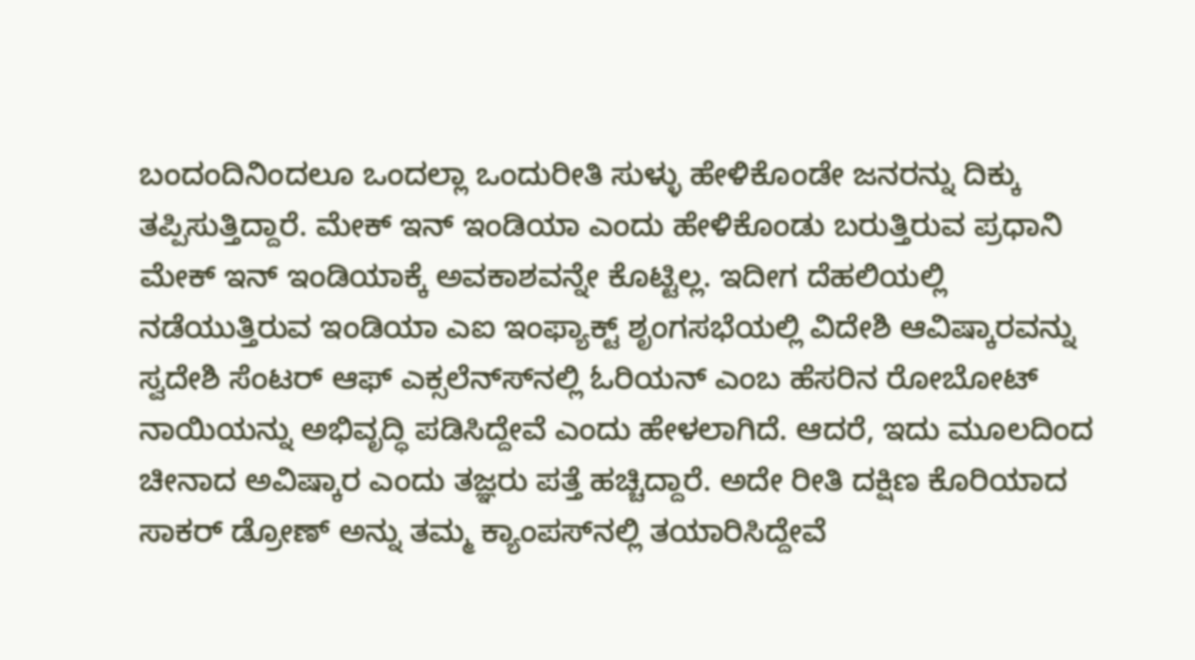ಬಂದಂದಿನಿಂದಲೂ ಒಂದಲ್ಲಾ ಒಂದುರೀತಿ ಸುಳ್ಳು ಹೇಳಿಕೊಂಡೇ ಜನರನ್ನು ದಿಕ್ಕು ತಪ್ಪಿಸುತ್ತಿದ್ದಾರೆ. ಮೇಕ್ ಇನ್ ಇಂಡಿಯಾ ಎಂದು ಹೇಳಿಕೊಂಡು ಬರುತ್ತಿರುವ ಪ್ರಧಾನಿ ಮೇಕ್ ಇನ್ ಇಂಡಿಯಾಕ್ಕೆ ಅವಕಾಶವನ್ನೇ ಕೊಟ್ಟಿಲ್ಲ. ಇದೀಗ ದೆಹಲಿಯಲ್ಲಿ ನಡೆಯುತ್ತಿರುವ ಇಂಡಿಯಾ ಎಐ ಇಂಫ್ಯಾಕ್ಟ್ ಶೃಂಗಸಭೆಯಲ್ಲಿ ವಿದೇಶಿ ಆವಿಷ್ಕಾರವನ್ನು ಸ್ವದೇಶಿ ಸೆಂಟರ್ ಆಫ್ ಎಕ್ಸಲೆನ್ಸ್‍ನಲ್ಲಿ ಓರಿಯನ್ ಎಂಬ ಹೆಸರಿನ ರೋಬೋಟ್ ನಾಯಿಯನ್ನು ಅಭಿವೃದ್ಧಿ ಪಡಿಸಿದ್ದೇವೆ ಎಂದು ಹೇಳಲಾಗಿದೆ. ಆದರೆ, ಇದು ಮೂಲದಿಂದ ಚೀನಾದ ಅವಿಷ್ಕಾರ ಎಂದು ತಜ್ಞರು ಪತ್ತೆ ಹಚ್ಚಿದ್ದಾರೆ. ಅದೇ ರೀತಿ ದಕ್ಷಿಣ ಕೊರಿಯಾದ ಸಾಕರ್ ಡ್ರೋಣ್ ಅನ್ನು ತಮ್ಮ ಕ್ಯಾಂಪಸ್‍ನಲ್ಲಿ ತಯಾರಿಸಿದ್ದೇವೆ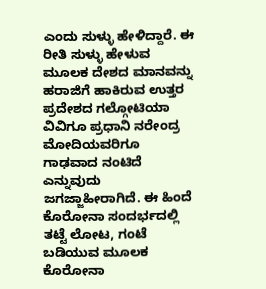ಎಂದು ಸುಳ್ಳು ಹೇಳಿದ್ದಾರೆ. ಈ ರೀತಿ ಸುಳ್ಳು ಹೇಳುವ ಮೂಲಕ ದೇಶದ ಮಾನವನ್ನು ಹರಾಜಿಗೆ ಹಾಕಿರುವ ಉತ್ತರ ಪ್ರದೇಶದ ಗಲ್ಗೋಟಿಯಾ ವಿವಿಗೂ ಪ್ರಧಾನಿ ನರೇಂದ್ರ ಮೋದಿಯವರಿಗೂ ಗಾಢವಾದ ನಂಟಿದೆ ಎನ್ನುವುದು ಜಗಜ್ಜಾಹೀರಾಗಿದೆ. ಈ ಹಿಂದೆ ಕೊರೋನಾ ಸಂದರ್ಭದಲ್ಲಿ ತಟ್ಟೆ ಲೋಟ, ಗಂಟೆ ಬಡಿಯುವ ಮೂಲಕ ಕೊರೋನಾ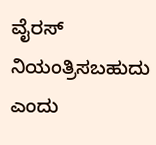ವೈರಸ್ ನಿಯಂತ್ರಿಸಬಹುದು ಎಂದು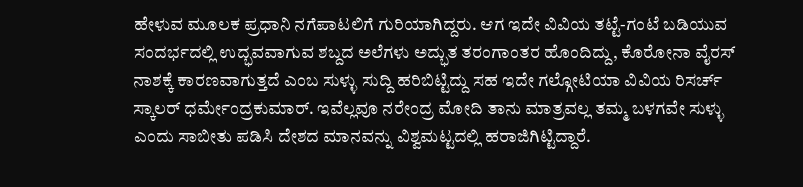ಹೇಳುವ ಮೂಲಕ ಪ್ರಧಾನಿ ನಗೆಪಾಟಲಿಗೆ ಗುರಿಯಾಗಿದ್ದರು. ಆಗ ಇದೇ ವಿವಿಯ ತಟ್ಟೆ-ಗಂಟೆ ಬಡಿಯುವ ಸಂದರ್ಭದಲ್ಲಿ ಉದ್ಭವವಾಗುವ ಶಬ್ದದ ಅಲೆಗಳು ಅದ್ಭುತ ತರಂಗಾಂತರ ಹೊಂದಿದ್ದು, ಕೊರೋನಾ ವೈರಸ್ ನಾಶಕ್ಕೆ ಕಾರಣವಾಗುತ್ತದೆ ಎಂಬ ಸುಳ್ಳು ಸುದ್ದಿ ಹರಿಬಿಟ್ಟಿದ್ದು ಸಹ ಇದೇ ಗಲ್ಗೋಟಿಯಾ ವಿವಿಯ ರಿಸರ್ಚ್ ಸ್ಕಾಲರ್ ಧರ್ಮೇಂದ್ರಕುಮಾರ್. ಇವೆಲ್ಲವೂ ನರೇಂದ್ರ ಮೋದಿ ತಾನು ಮಾತ್ರವಲ್ಲ ತಮ್ಮ ಬಳಗವೇ ಸುಳ್ಳು ಎಂದು ಸಾಬೀತು ಪಡಿಸಿ ದೇಶದ ಮಾನವನ್ನು ವಿಶ್ವಮಟ್ಟದಲ್ಲಿ ಹರಾಜಿಗಿಟ್ಟಿದ್ದಾರೆ.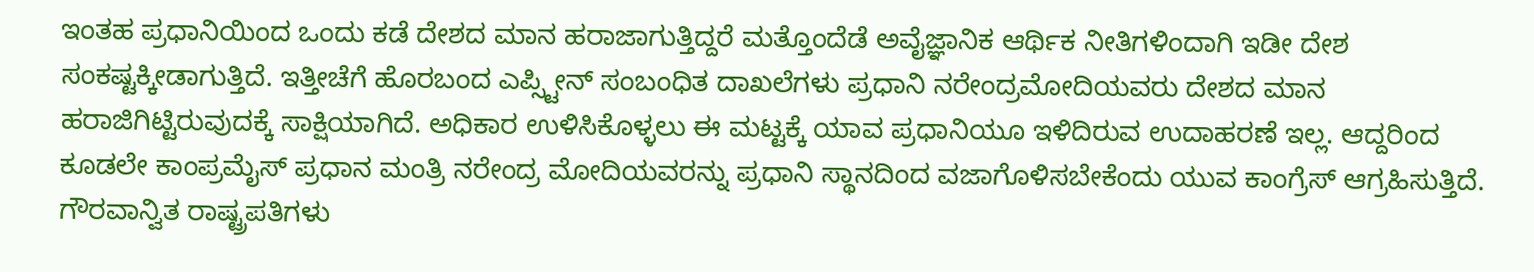ಇಂತಹ ಪ್ರಧಾನಿಯಿಂದ ಒಂದು ಕಡೆ ದೇಶದ ಮಾನ ಹರಾಜಾಗುತ್ತಿದ್ದರೆ ಮತ್ತೊಂದೆಡೆ ಅವೈಜ್ಞಾನಿಕ ಆರ್ಥಿಕ ನೀತಿಗಳಿಂದಾಗಿ ಇಡೀ ದೇಶ ಸಂಕಷ್ಟಕ್ಕೀಡಾಗುತ್ತಿದೆ. ಇತ್ತೀಚೆಗೆ ಹೊರಬಂದ ಎಪ್ಸ್ಟೀನ್ ಸಂಬಂಧಿತ ದಾಖಲೆಗಳು ಪ್ರಧಾನಿ ನರೇಂದ್ರಮೋದಿಯವರು ದೇಶದ ಮಾನ ಹರಾಜಿಗಿಟ್ಟಿರುವುದಕ್ಕೆ ಸಾಕ್ಷಿಯಾಗಿದೆ. ಅಧಿಕಾರ ಉಳಿಸಿಕೊಳ್ಳಲು ಈ ಮಟ್ಟಕ್ಕೆ ಯಾವ ಪ್ರಧಾನಿಯೂ ಇಳಿದಿರುವ ಉದಾಹರಣೆ ಇಲ್ಲ. ಆದ್ದರಿಂದ ಕೂಡಲೇ ಕಾಂಪ್ರಮೈಸ್ ಪ್ರಧಾನ ಮಂತ್ರಿ ನರೇಂದ್ರ ಮೋದಿಯವರನ್ನು ಪ್ರಧಾನಿ ಸ್ಥಾನದಿಂದ ವಜಾಗೊಳಿಸಬೇಕೆಂದು ಯುವ ಕಾಂಗ್ರೆಸ್ ಆಗ್ರಹಿಸುತ್ತಿದೆ. ಗೌರವಾನ್ವಿತ ರಾಷ್ಟ್ರಪತಿಗಳು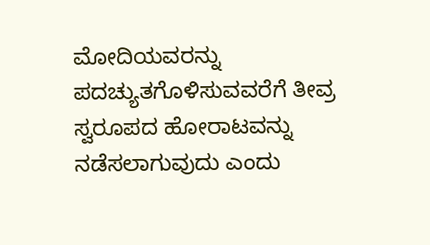ಮೋದಿಯವರನ್ನು ಪದಚ್ಯುತಗೊಳಿಸುವವರೆಗೆ ತೀವ್ರ ಸ್ವರೂಪದ ಹೋರಾಟವನ್ನು ನಡೆಸಲಾಗುವುದು ಎಂದು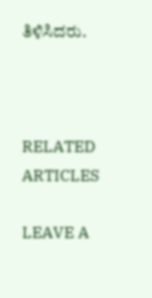ತಿಳಿಸಿದರು.



RELATED ARTICLES

LEAVE A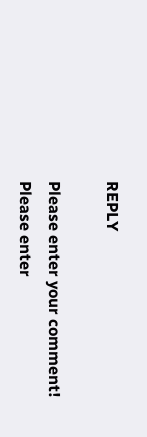REPLY

Please enter your comment!
Please enter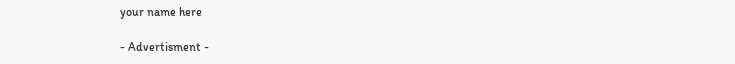your name here

- Advertisment -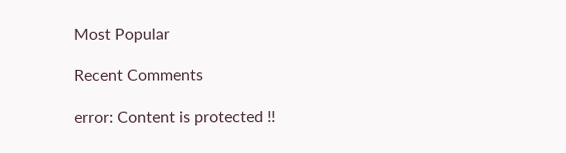Most Popular

Recent Comments

error: Content is protected !!